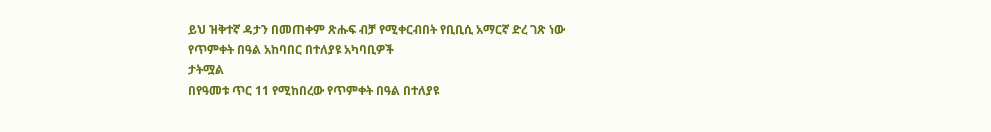ይህ ዝቅተኛ ዳታን በመጠቀም ጽሑፍ ብቻ የሚቀርብበት የቢቢሲ አማርኛ ድረ ገጽ ነው
የጥምቀት በዓል አከባበር በተለያዩ አካባቢዎች
ታትሟል
በየዓመቱ ጥር 11 የሚከበረው የጥምቀት በዓል በተለያዩ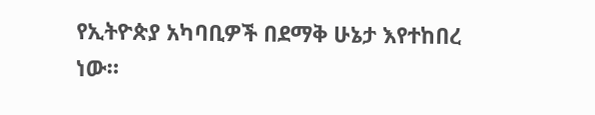የኢትዮጵያ አካባቢዎች በደማቅ ሁኔታ እየተከበረ ነው።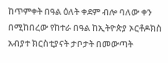ከጥምቀት በዓል ዕለት ቀደም ብሎ ባለው ቀን በሚከበረው የከተራ በዓል ከኢትዮጵያ ኦርቶዶክስ አብያተ ክርስቲያናት ታቦታት በመውጣት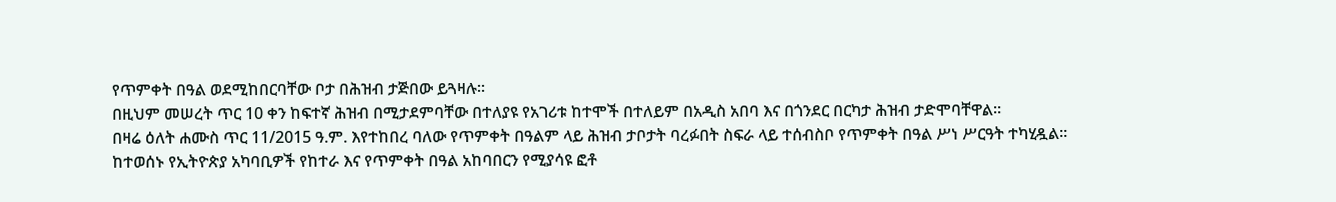የጥምቀት በዓል ወደሚከበርባቸው ቦታ በሕዝብ ታጅበው ይጓዛሉ።
በዚህም መሠረት ጥር 10 ቀን ከፍተኛ ሕዝብ በሚታደምባቸው በተለያዩ የአገሪቱ ከተሞች በተለይም በአዲስ አበባ እና በጎንደር በርካታ ሕዝብ ታድሞባቸዋል።
በዛሬ ዕለት ሐሙስ ጥር 11/2015 ዓ.ም. እየተከበረ ባለው የጥምቀት በዓልም ላይ ሕዝብ ታቦታት ባረፉበት ስፍራ ላይ ተሰብስቦ የጥምቀት በዓል ሥነ ሥርዓት ተካሂዷል።
ከተወሰኑ የኢትዮጵያ አካባቢዎች የከተራ እና የጥምቀት በዓል አከባበርን የሚያሳዩ ፎቶ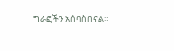ግራፎችን አሰባስበናል።